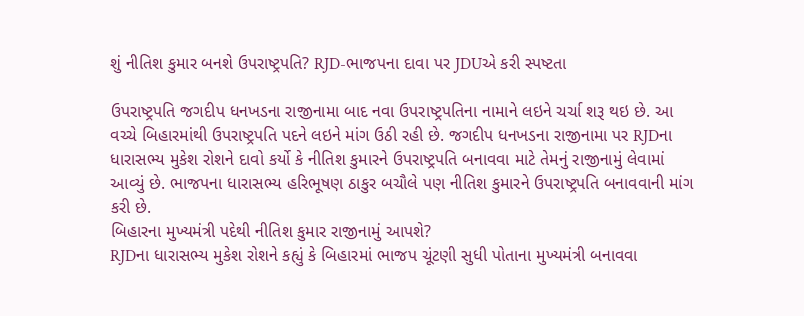શું નીતિશ કુમાર બનશે ઉપરાષ્ટ્રપતિ? RJD-ભાજપના દાવા પર JDUએ કરી સ્પષ્ટતા

ઉપરાષ્ટ્રપતિ જગદીપ ધનખડના રાજીનામા બાદ નવા ઉપરાષ્ટ્રપતિના નામાને લઇને ચર્ચા શરૂ થઇ છે. આ વચ્ચે બિહારમાંથી ઉપરાષ્ટ્રપતિ પદને લઇને માંગ ઉઠી રહી છે. જગદીપ ધનખડના રાજીનામા પર RJDના ધારાસભ્ય મુકેશ રોશને દાવો કર્યો કે નીતિશ કુમારને ઉપરાષ્ટ્રપતિ બનાવવા માટે તેમનું રાજીનામું લેવામાં આવ્યું છે. ભાજપના ધારાસભ્ય હરિભૂષણ ઠાકુર બચૌલે પણ નીતિશ કુમારને ઉપરાષ્ટ્રપતિ બનાવવાની માંગ કરી છે.
બિહારના મુખ્યમંત્રી પદેથી નીતિશ કુમાર રાજીનામું આપશે?
RJDના ધારાસભ્ય મુકેશ રોશને કહ્યું કે બિહારમાં ભાજપ ચૂંટણી સુધી પોતાના મુખ્યમંત્રી બનાવવા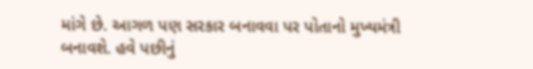માંગે છે. આગળ પણ સરકાર બનાવવા પર પોતાનો મુખ્યમંત્રી બનાવશે. હવે પછીનું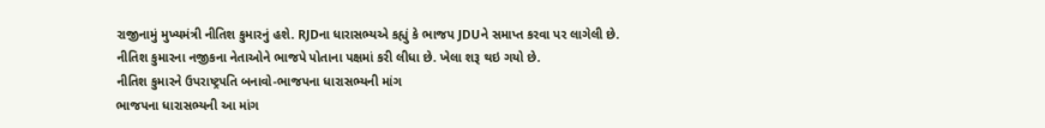રાજીનામું મુખ્યમંત્રી નીતિશ કુમારનું હશે. RJDના ધારાસભ્યએ કહ્યું કે ભાજપ JDUને સમાપ્ત કરવા પર લાગેલી છે. નીતિશ કુમારના નજીકના નેતાઓને ભાજપે પોતાના પક્ષમાં કરી લીધા છે. ખેલા શરૂ થઇ ગયો છે.
નીતિશ કુમારને ઉપરાષ્ટ્રપતિ બનાવો-ભાજપના ધારાસભ્યની માંગ
ભાજપના ધારાસભ્યની આ માંગ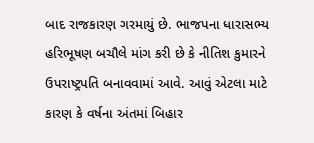બાદ રાજકારણ ગરમાયું છે. ભાજપના ધારાસભ્ય હરિભૂષણ બચૌલે માંગ કરી છે કે નીતિશ કુમારને ઉપરાષ્ટ્રપતિ બનાવવામાં આવે. આવું એટલા માટે કારણ કે વર્ષના અંતમાં બિહાર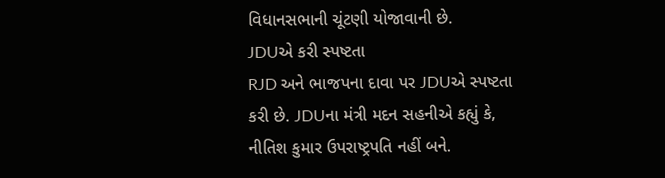વિધાનસભાની ચૂંટણી યોજાવાની છે.
JDUએ કરી સ્પષ્ટતા
RJD અને ભાજપના દાવા પર JDUએ સ્પષ્ટતા કરી છે. JDUના મંત્રી મદન સહનીએ કહ્યું કે, નીતિશ કુમાર ઉપરાષ્ટ્રપતિ નહીં બને.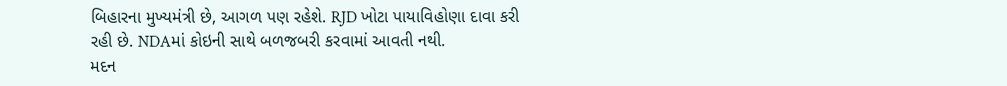બિહારના મુખ્યમંત્રી છે, આગળ પણ રહેશે. RJD ખોટા પાયાવિહોણા દાવા કરી રહી છે. NDAમાં કોઇની સાથે બળજબરી કરવામાં આવતી નથી.
મદન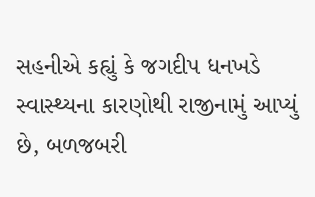સહનીએ કહ્યું કે જગદીપ ધનખડે સ્વાસ્થ્યના કારણોથી રાજીનામું આપ્યું છે, બળજબરી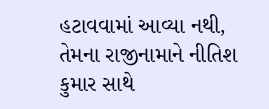હટાવવામાં આવ્યા નથી, તેમના રાજીનામાને નીતિશ કુમાર સાથે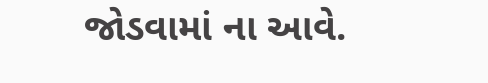જોડવામાં ના આવે.